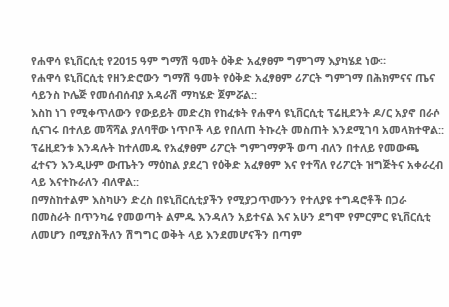የሐዋሳ ዩኒቨርሲቲ የ2015 ዓም ግማሽ ዓመት ዕቅድ አፈፃፀም ግምገማ እያካሄደ ነው።
የሐዋሳ ዩኒቨርሲቲ የዘንድሮውን ግማሽ ዓመት የዕቅድ አፈፃፀም ሪፖርት ግምገማ በሕክምናና ጤና ሳይንስ ኮሌጅ የመሰብሰብያ አዳራሽ ማካሄድ ጀምሯል::
እስከ ነገ የሚቀጥለውን የውይይት መድረክ የከፈቱት የሐዋሳ ዩኒቨርሲቲ ፕሬዚደንት ዶ/ር አያኖ በራሶ ሲናገሩ በተለይ መሻሻል ያለባቸው ነጥቦች ላይ የበለጠ ትኩረት መስጠት እንደሚገባ አመላክተዋል:: ፕሬዚደንቱ እንዳሉት ከተለመዱ የአፈፃፀም ሪፖርት ግምገማዎች ወጣ ብለን በተለይ የመውጫ ፈተናን እንዲሁም ውጤትን ማዕከል ያደረገ የዕቅድ አፈፃፀም እና የተሻለ የሪፖርት ዝግጅትና አቀራረብ ላይ እናተኩራለን ብለዋል::
በማስከተልም እስካሁን ድረስ በዩኒቨርሲቲያችን የሚያጋጥሙንን የተለያዩ ተግዳሮቶች በጋራ በመስራት በጥንካሬ የመወጣት ልምዱ እንዳለን አይተናል እና አሁን ደግሞ የምርምር ዩኒቨርሲቲ ለመሆን በሚያስችለን ሽግግር ወቅት ላይ እንደመሆናችን በጣም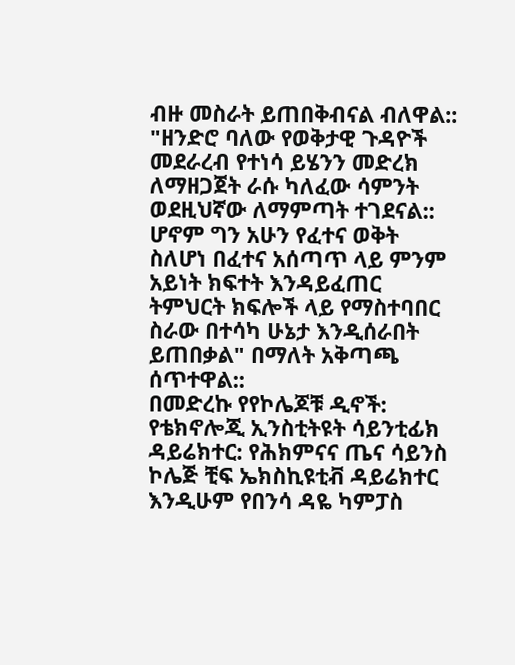ብዙ መስራት ይጠበቅብናል ብለዋል:: "ዘንድሮ ባለው የወቅታዊ ጉዳዮች መደራረብ የተነሳ ይሄንን መድረክ ለማዘጋጀት ራሱ ካለፈው ሳምንት ወደዚህኛው ለማምጣት ተገደናል:: ሆኖም ግን አሁን የፈተና ወቅት ስለሆነ በፈተና አሰጣጥ ላይ ምንም አይነት ክፍተት እንዳይፈጠር ትምህርት ክፍሎች ላይ የማስተባበር ስራው በተሳካ ሁኔታ እንዲሰራበት ይጠበቃል" በማለት አቅጣጫ ሰጥተዋል::
በመድረኩ የየኮሌጆቹ ዲኖች: የቴክኖሎጂ ኢንስቲትዩት ሳይንቲፊክ ዳይሬክተር: የሕክምናና ጤና ሳይንስ ኮሌጅ ቺፍ ኤክስኪዩቲቭ ዳይሬክተር እንዲሁም የበንሳ ዳዬ ካምፓስ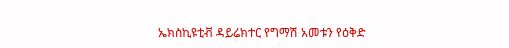ኤክስኪዩቲቭ ዳይሬክተር የግማሽ አመቱን የዕቅድ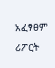አፈፃፀም ሪፖርት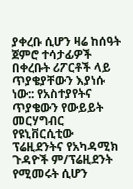ያቀረቡ ሲሆን ዛሬ ከሰዓት ጀምሮ ተሳታፊዎች በቀረቡት ሪፖርቶች ላይ ጥያቄያቸውን እያነሱ ነው:: የአስተያየትና ጥያቄውን የውይይት መርሃግብር የዩኒቨርሲቲው ፕሬዚደንትና የአካዳሚክ ጉዳዮች ም/ፕሬዚደንት የሚመሩት ሲሆን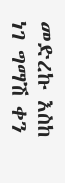መድረኩ እስከ ነገ ግማሽ ቀን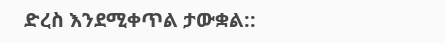ድረስ እንደሚቀጥል ታውቋል::